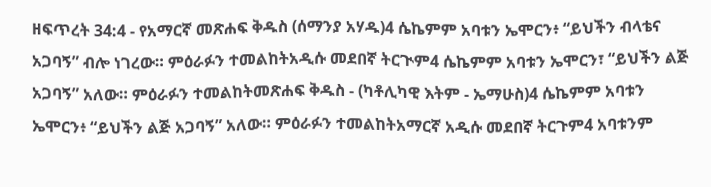ዘፍጥረት 34:4 - የአማርኛ መጽሐፍ ቅዱስ (ሰማንያ አሃዱ)4 ሴኬምም አባቱን ኤሞርን፥ “ይህችን ብላቴና አጋባኝ” ብሎ ነገረው። ምዕራፉን ተመልከትአዲሱ መደበኛ ትርጒም4 ሴኬምም አባቱን ኤሞርን፣ “ይህችን ልጅ አጋባኝ” አለው። ምዕራፉን ተመልከትመጽሐፍ ቅዱስ - (ካቶሊካዊ እትም - ኤማሁስ)4 ሴኬምም አባቱን ኤሞርን፥ “ይህችን ልጅ አጋባኝ” አለው። ምዕራፉን ተመልከትአማርኛ አዲሱ መደበኛ ትርጉም4 አባቱንም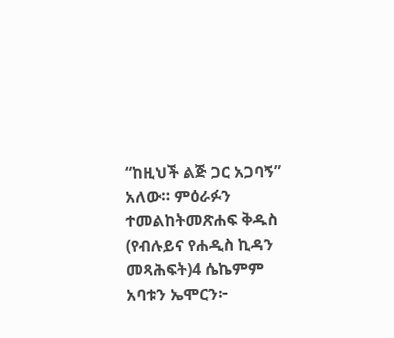“ከዚህች ልጅ ጋር አጋባኝ” አለው። ምዕራፉን ተመልከትመጽሐፍ ቅዱስ (የብሉይና የሐዲስ ኪዳን መጻሕፍት)4 ሴኬምም አባቱን ኤሞርን፦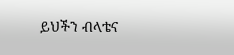ይህችን ብላቴና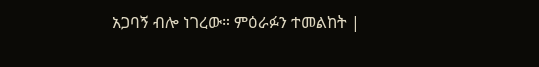አጋባኝ ብሎ ነገረው። ምዕራፉን ተመልከት |